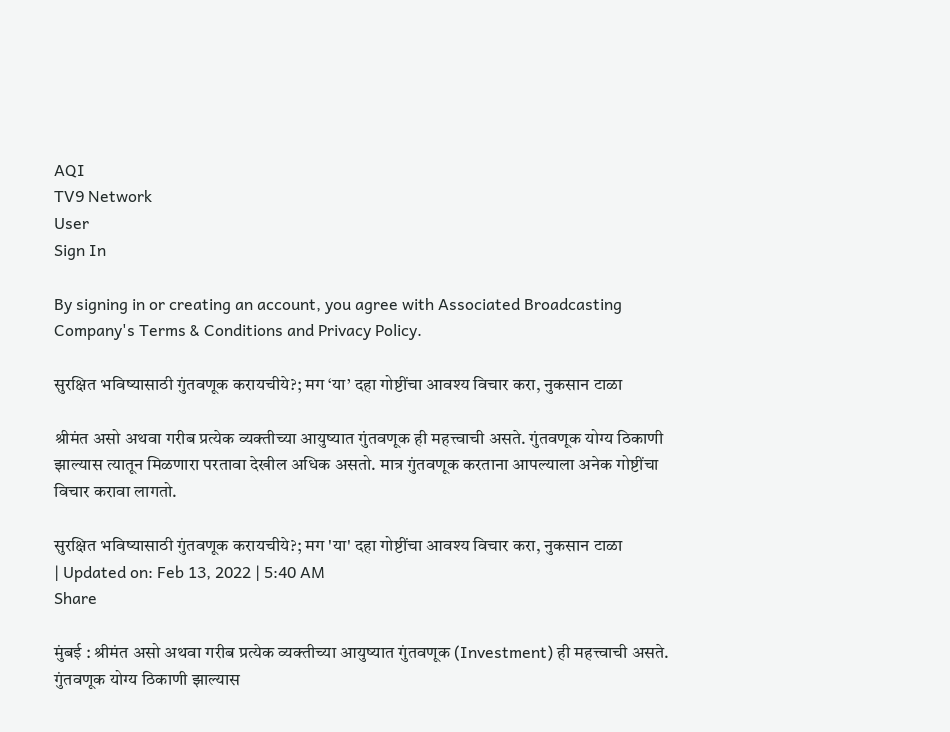AQI
TV9 Network
User
Sign In

By signing in or creating an account, you agree with Associated Broadcasting Company's Terms & Conditions and Privacy Policy.

सुरक्षित भविष्यासाठी गुंतवणूक करायचीये?; मग ‘या’ दहा गोष्टींचा आवश्य विचार करा, नुकसान टाळा

श्रीमंत असो अथवा गरीब प्रत्येक व्यक्तीच्या आयुष्यात गुंतवणूक ही महत्त्वाची असते. गुंतवणूक योग्य ठिकाणी झाल्यास त्यातून मिळणारा परतावा देखील अधिक असतो. मात्र गुंतवणूक करताना आपल्याला अनेक गोष्टींचा विचार करावा लागतो.

सुरक्षित भविष्यासाठी गुंतवणूक करायचीये?; मग 'या' दहा गोष्टींचा आवश्य विचार करा, नुकसान टाळा
| Updated on: Feb 13, 2022 | 5:40 AM
Share

मुंबई : श्रीमंत असो अथवा गरीब प्रत्येक व्यक्तीच्या आयुष्यात गुंतवणूक (Investment) ही महत्त्वाची असते. गुंतवणूक योग्य ठिकाणी झाल्यास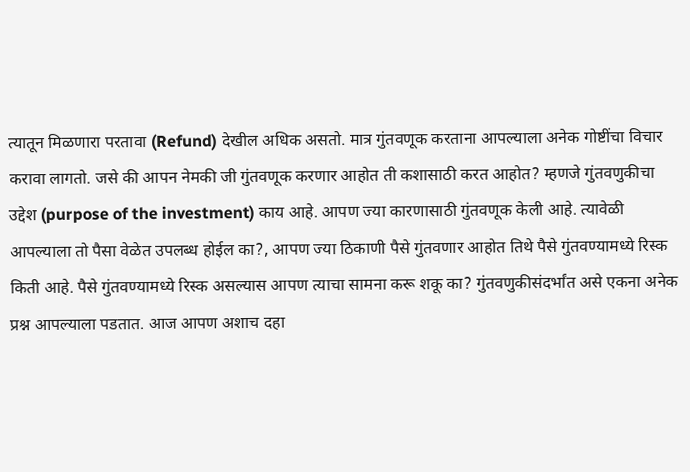त्यातून मिळणारा परतावा (Refund) देखील अधिक असतो. मात्र गुंतवणूक करताना आपल्याला अनेक गोष्टींचा विचार करावा लागतो. जसे की आपन नेमकी जी गुंतवणूक करणार आहोत ती कशासाठी करत आहोत? म्हणजे गुंतवणुकीचा उद्देश (purpose of the investment) काय आहे. आपण ज्या कारणासाठी गुंतवणूक केली आहे. त्यावेळी आपल्याला तो पैसा वेळेत उपलब्ध होईल का?, आपण ज्या ठिकाणी पैसे गुंतवणार आहोत तिथे पैसे गुंतवण्यामध्ये रिस्क किती आहे. पैसे गुंतवण्यामध्ये रिस्क असल्यास आपण त्याचा सामना करू शकू का? गुंतवणुकीसंदर्भांत असे एकना अनेक प्रश्न आपल्याला पडतात. आज आपण अशाच दहा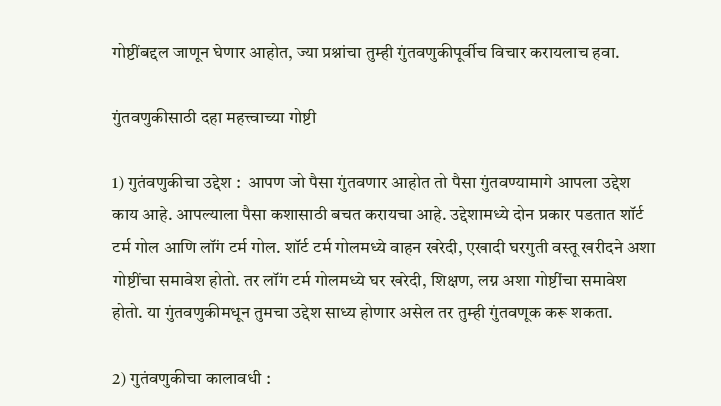गोष्टींबद्दल जाणून घेणार आहोत, ज्या प्रश्नांचा तुम्ही गुंतवणुकीपूर्वीच विचार करायलाच हवा.

गुंतवणुकीसाठी दहा महत्त्वाच्या गोष्टी

1) गुतंवणुकीचा उद्देश :  आपण जो पैसा गुंतवणार आहोत तो पैसा गुंतवण्यामागे आपला उद्देश काय आहे. आपल्याला पैसा कशासाठी बचत करायचा आहे. उद्देशामध्ये दोन प्रकार पडतात शॉर्ट टर्म गोल आणि लॉंग टर्म गोल. शॉर्ट टर्म गोलमध्ये वाहन खरेदी, एखादी घरगुती वस्तू खरीदने अशा गोष्टींचा समावेश होतो. तर लॉंग टर्म गोलमध्ये घर खरेदी, शिक्षण, लग्न अशा गोष्टींचा समावेश होतो. या गुंतवणुकीमधून तुमचा उद्देश साध्य होणार असेल तर तुम्ही गुंतवणूक करू शकता.

2) गुतंवणुकीचा कालावधी :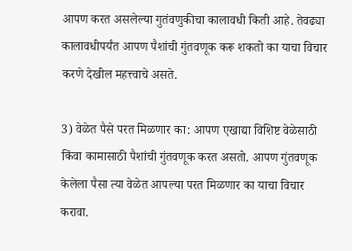आपण करत असलेल्या गुतंवणुकीचा कालावधी किती आहे. तेवढ्या कालावधीपर्यंत आपण पैशांची गुंतवणूक करू शकतो का याचा विचार करणे देखील महत्त्वाचे असते.

3) वेळेत पैसे परत मिळणार का: आपण एखाद्या विशिष्ट वेळेसाठी किंवा कामासाठी पैशांची गुंतवणूक करत असतो. आपण गुंतवणूक केलेला पैसा त्या वेळेत आपल्या परत मिळणार का याचा विचार करावा.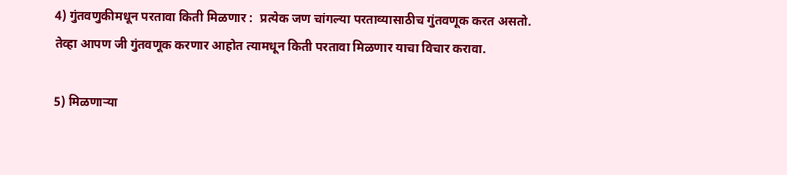4) गुंतवणुकीमधून परतावा किती मिळणार :  प्रत्येक जण चांगल्या परताव्यासाठीच गुंतवणूक करत असतो. तेव्हा आपण जी गुंतवणूक करणार आहोत त्यामधून किती परतावा मिळणार याचा विचार करावा.

5) मिळणाऱ्या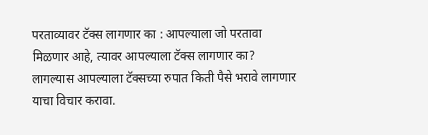परताव्यावर टॅक्स लागणार का : आपल्याला जो परतावा मिळणार आहे, त्यावर आपल्याला टॅक्स लागणार का? लागल्यास आपल्याला टॅक्सच्या रुपात किती पैसे भरावे लागणार याचा विचार करावा.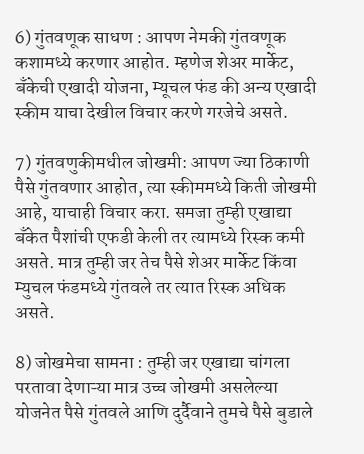6) गुंतवणूक साधण : आपण नेमकी गुंतवणूक कशामध्ये करणार आहोत. म्हणेज शेअर मार्केट, बँकेची एखादी योजना, म्यूचल फंड की अन्य एखादी स्कीम याचा देखील विचार करणे गरजेचे असते.

7) गुंतवणुकीमधील जोखमी: आपण ज्या ठिकाणी पैसे गुंतवणार आहोत, त्या स्कीममध्ये किती जोखमी आहे, याचाही विचार करा. समजा तुम्ही एखाद्या बँकेत पैशांची एफडी केली तर त्यामध्ये रिस्क कमी असते. मात्र तुम्ही जर तेच पैसे शेअर मार्केट किंवा म्युचल फंडमध्ये गुंतवले तर त्यात रिस्क अधिक असते.

8) जोखमेचा सामना : तुम्ही जर एखाद्या चांगला परतावा देणाऱ्या मात्र उच्च जोखमी असलेल्या योजनेत पैसे गुंतवले आणि दुर्दैवाने तुमचे पैसे बुडाले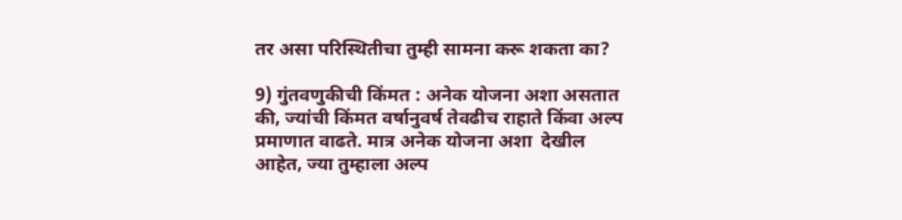तर असा परिस्थितीचा तुम्ही सामना करू शकता का?

9) गुंतवणुकीची किंमत : अनेक योजना अशा असतात की, ज्यांची किंमत वर्षानुवर्ष तेवढीच राहाते किंवा अल्प प्रमाणात वाढते. मात्र अनेक योजना अशा  देखील आहेत, ज्या तुम्हाला अल्प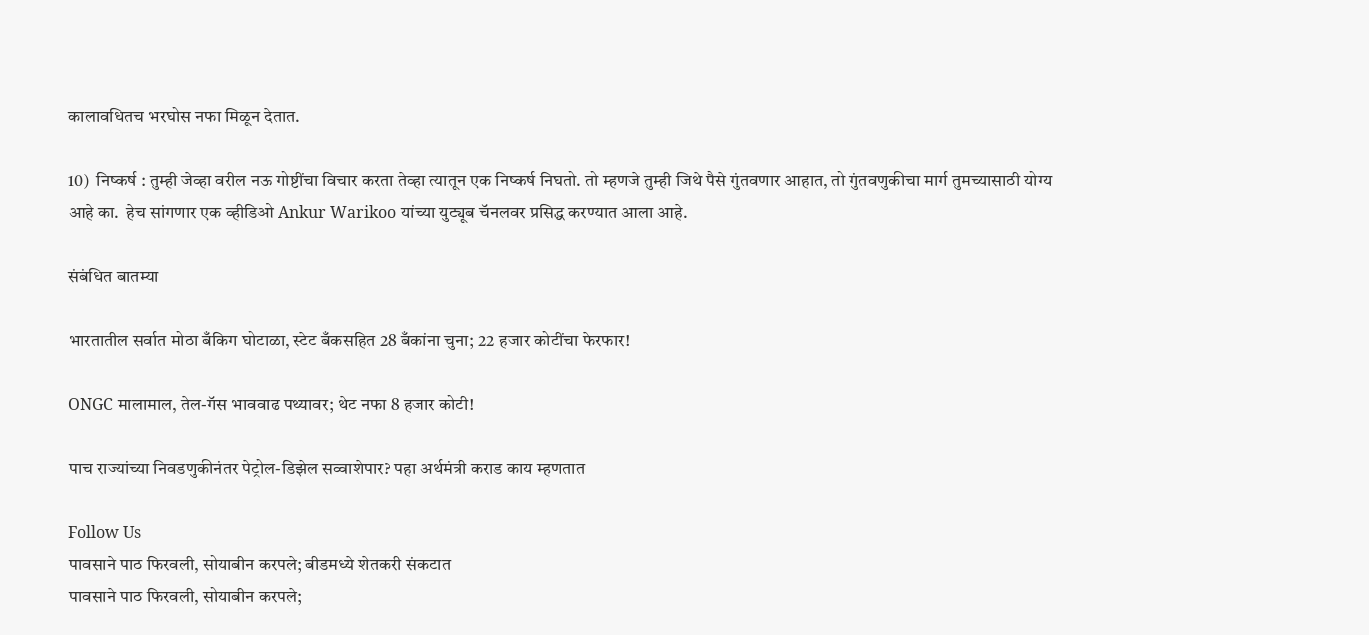कालावधितच भरघोस नफा मिळून देतात.

10)  निष्कर्ष : तुम्ही जेव्हा वरील नऊ गोष्टींचा विचार करता तेव्हा त्यातून एक निष्कर्ष निघतो. तो म्हणजे तुम्ही जिथे पैसे गुंतवणार आहात, तो गुंतवणुकीचा मार्ग तुमच्यासाठी योग्य आहे का.  हेच सांगणार एक व्हीडिओ Ankur Warikoo यांच्या युट्यूब चॅनलवर प्रसिद्ध करण्यात आला आहे.

संबंधित बातम्या

भारतातील सर्वात मोठा बँकिग घोटाळा, स्टेट बँकसहित 28 बँकांना चुना; 22 हजार कोटींचा फेरफार!

ONGC मालामाल, तेल-गॅस भाववाढ पथ्यावर; थेट नफा 8 हजार कोटी!

पाच राज्यांच्या निवडणुकीनंतर पेट्रोल-डिझेल सव्वाशेपार? पहा अर्थमंत्री कराड काय म्हणतात

Follow Us
पावसाने पाठ फिरवली, सोयाबीन करपले; बीडमध्ये शेतकरी संकटात
पावसाने पाठ फिरवली, सोयाबीन करपले;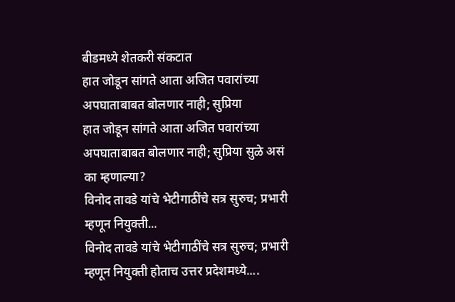बीडमध्ये शेतकरी संकटात
हात जोडून सांगते आता अजित पवारांच्या अपघाताबाबत बोलणार नाही; सुप्रिया
हात जोडून सांगते आता अजित पवारांच्या अपघाताबाबत बोलणार नाही; सुप्रिया सुळे असं का म्हणाल्या?
विनोद तावडे यांचे भेटीगाठींचे सत्र सुरुच; प्रभारी म्हणून नियुक्ती...
विनोद तावडे यांचे भेटीगाठींचे सत्र सुरुच; प्रभारी म्हणून नियुक्ती होताच उत्तर प्रदेशमध्ये....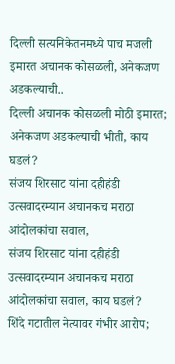दिल्ली सत्यनिकेतनमध्ये पाच मजली इमारत अचानक कोसळली, अनेकजण अडकल्याची..
दिल्ली अचानक कोसळली मोठी इमारत; अनेकजण अडकल्याची भीती, काय घडलं?
संजय शिरसाट यांना दहीहंडी उत्सवादरम्यान अचानकच मराठा आंदोलकांचा सवाल,
संजय शिरसाट यांना दहीहंडी उत्सवादरम्यान अचानकच मराठा आंदोलकांचा सवाल, काय घडलं?
शिंदे गटातील नेत्यावर गंभीर आरोप;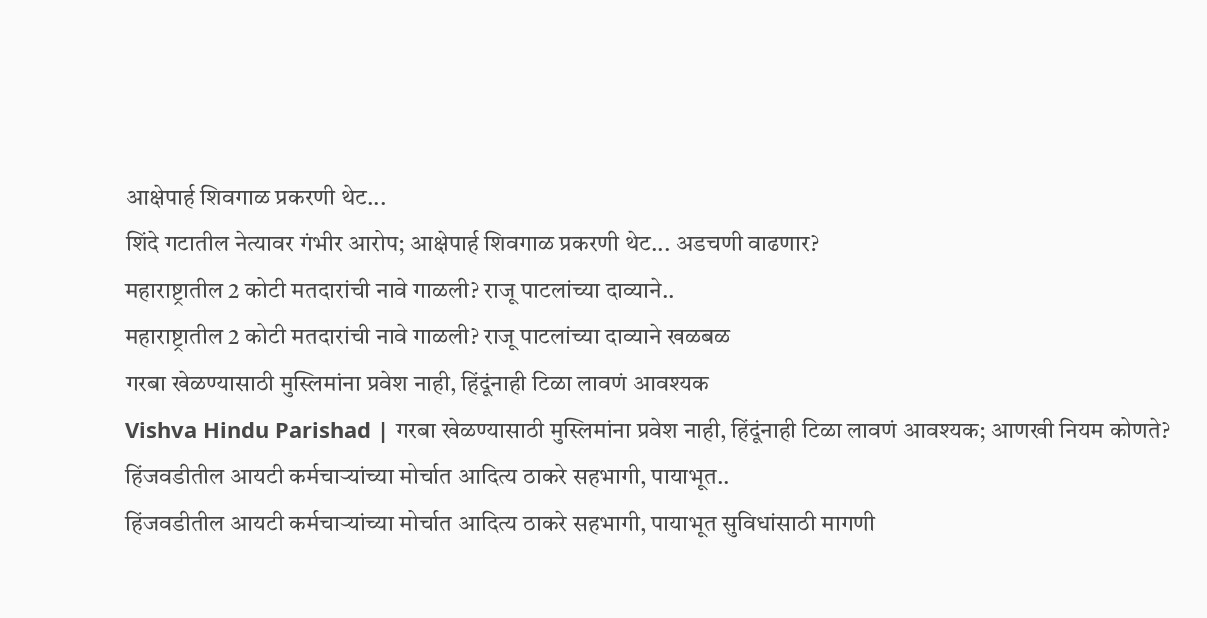आक्षेपार्ह शिवगाळ प्रकरणी थेट...
शिंदे गटातील नेत्यावर गंभीर आरोप; आक्षेपार्ह शिवगाळ प्रकरणी थेट... अडचणी वाढणार?
महाराष्ट्रातील 2 कोटी मतदारांची नावे गाळली? राजू पाटलांच्या दाव्याने..
महाराष्ट्रातील 2 कोटी मतदारांची नावे गाळली? राजू पाटलांच्या दाव्याने खळबळ
गरबा खेळण्यासाठी मुस्लिमांना प्रवेश नाही, हिंदूंनाही टिळा लावणं आवश्यक
Vishva Hindu Parishad | गरबा खेळण्यासाठी मुस्लिमांना प्रवेश नाही, हिंदूंनाही टिळा लावणं आवश्यक; आणखी नियम कोणते?
हिंजवडीतील आयटी कर्मचाऱ्यांच्या मोर्चात आदित्य ठाकरे सहभागी, पायाभूत..
हिंजवडीतील आयटी कर्मचाऱ्यांच्या मोर्चात आदित्य ठाकरे सहभागी, पायाभूत सुविधांसाठी मागणी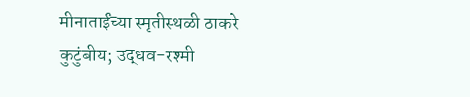मीनाताईंच्या स्मृतीस्थळी ठाकरे कुटुंबीय; उद्धव-रश्मी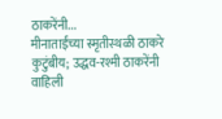ठाकरेंनी...
मीनाताईंच्या स्मृतीस्थळी ठाकरे कुटुंबीय; उद्धव-रश्मी ठाकरेंनी वाहिली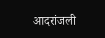आदरांजली